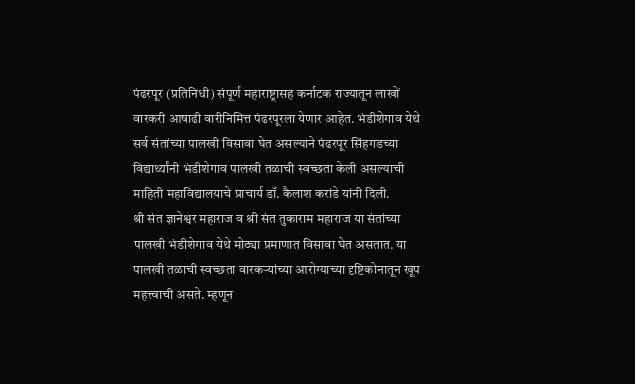पंढरपूर (प्रतिनिधी) संपूर्ण महाराष्ट्रासह कर्नाटक राज्यातून लाखों वारकरी आषाढी वारीनिमित्त पंढरपूरला येणार आहेत. भंडीशेगाव येथे सर्व संतांच्या पालखी विसावा घेत असल्याने पंढरपूर सिंहगडच्या विद्यार्थ्यांनी भंडीशेगाव पालखी तळाची स्वच्छता केली असल्याची माहिती महाविद्यालयाचे प्राचार्य डॉ. कैलाश करांडे यांनी दिली.
श्री संत ज्ञानेश्वर महाराज व श्री संत तुकाराम महाराज या संतांच्या पालखी भंडीशेगाव येथे मोठ्या प्रमाणात विसावा घेत असतात. या पालखी तळाची स्वच्छता वारकऱ्यांच्या आरोग्याच्या दृष्टिकोनातून खूप महत्त्वाची असते. म्हणून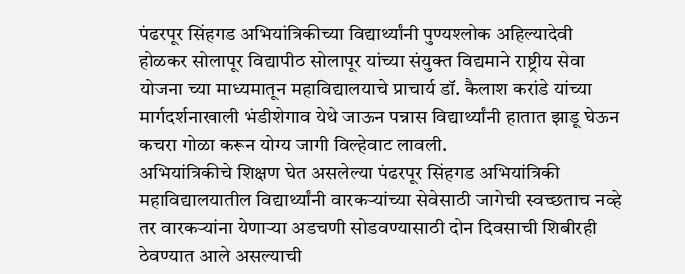पंढरपूर सिंहगड अभियांत्रिकीच्या विद्यार्थ्यांनी पुण्यश्लोक अहिल्यादेवी होळकर सोलापूर विद्यापीठ सोलापूर यांच्या संयुक्त विद्यमाने राष्ट्रीय सेवा योजना च्या माध्यमातून महाविद्यालयाचे प्राचार्य डॉ. कैलाश करांडे यांच्या मार्गदर्शनाखाली भंडीशेगाव येथे जाऊन पन्नास विद्यार्थ्यांनी हातात झाडू घेऊन कचरा गोळा करून योग्य जागी विल्हेवाट लावली.
अभियांत्रिकीचे शिक्षण घेत असलेल्या पंढरपूर सिंहगड अभियांत्रिकी महाविद्यालयातील विद्यार्थ्यांनी वारकऱ्यांच्या सेवेसाठी जागेची स्वच्छताच नव्हे तर वारकऱ्यांना येणाऱ्या अडचणी सोडवण्यासाठी दोन दिवसाची शिबीरही ठेवण्यात आले असल्याची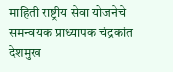माहिती राष्ट्रीय सेवा योजनेचे समन्वयक प्राध्यापक चंद्रकांत देशमुख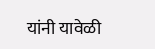यांनी यावेळी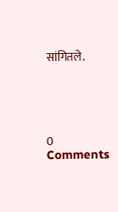सांगितले.





0 Comments